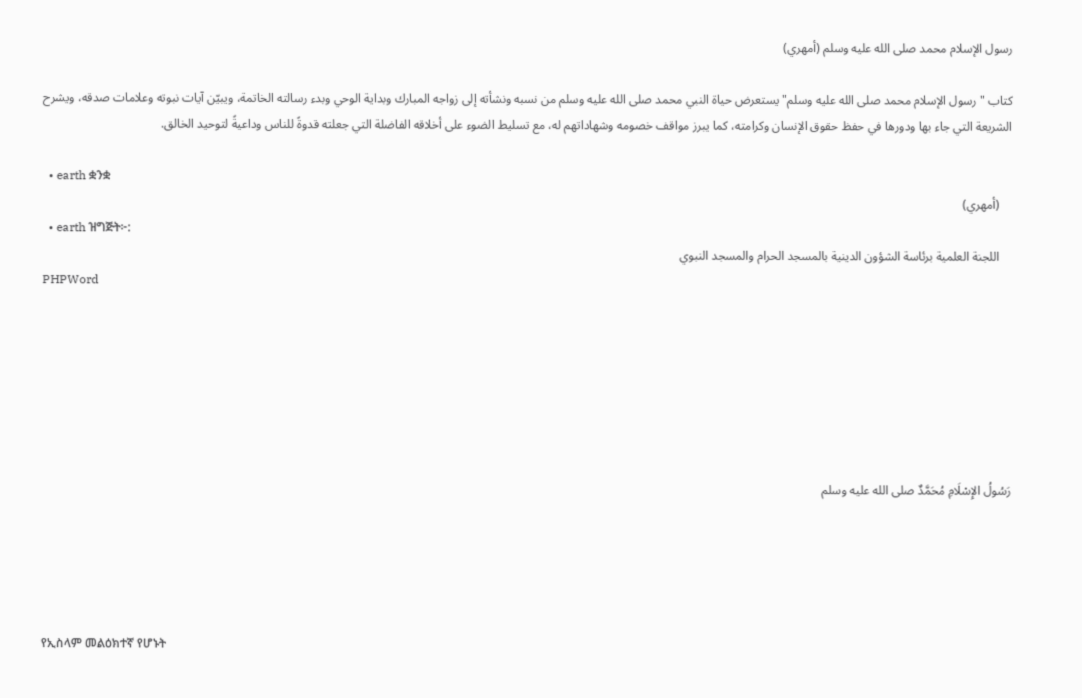رسول الإسلام محمد صلى الله عليه وسلم (أمهري)

كتاب "رسول الإسلام محمد صلى الله عليه وسلم" يستعرض حياة النبي محمد صلى الله عليه وسلم من نسبه ونشأته إلى زواجه المبارك وبداية الوحي وبدء رسالته الخاتمة، ويبيّن آيات نبوته وعلامات صدقه، ويشرح الشريعة التي جاء بها ودورها في حفظ حقوق الإنسان وكرامته، كما يبرز مواقف خصومه وشهاداتهم له، مع تسليط الضوء على أخلاقه الفاضلة التي جعلته قدوةً للناس وداعيةً لتوحيد الخالق.

  • earth ቋንቋ
    (أمهري)
  • earth ዝግጅት፦:
    اللجنة العلمية برئاسة الشؤون الدينية بالمسجد الحرام والمسجد النبوي
PHPWord







رَسُولُ الإِسْلَامِ مُحَمَّدٌ صلى الله عليه وسلم





የኢስላም መልዕክተኛ የሆኑት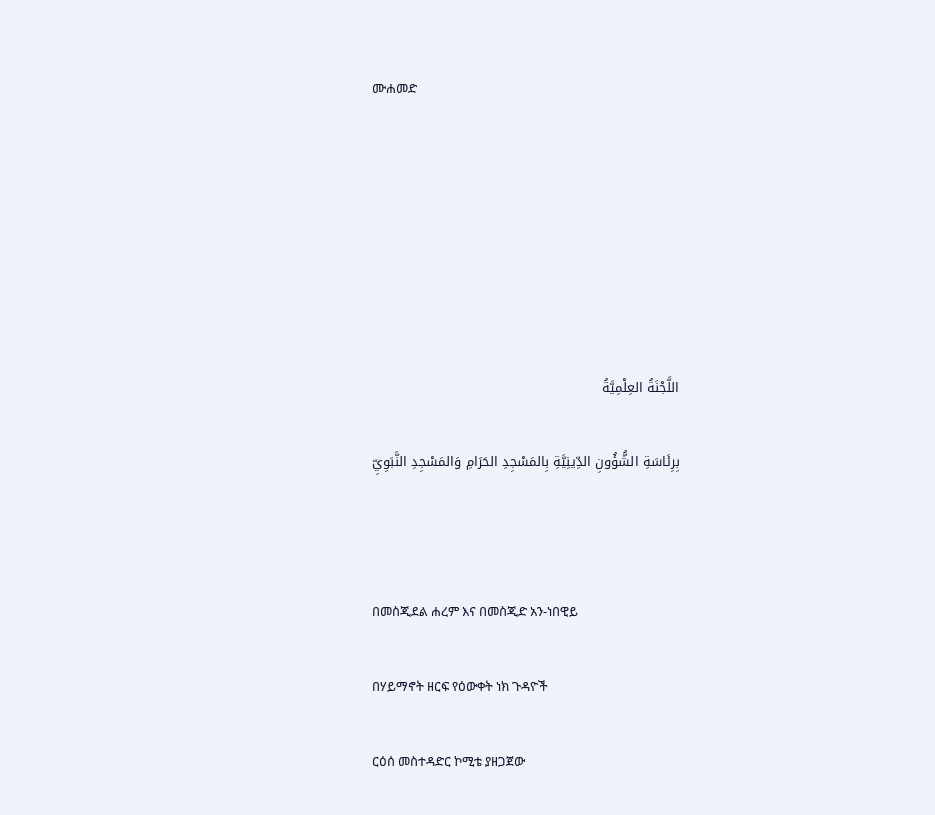ሙሐመድ







اللَّجْنَةُ العِلْمِيَّةُ

بِرِئَاسَةِ الشُّؤُونِ الدِّينِيَّةِ بِالمَسْجِدِ الحَرَامِ وَالمَسْجِدِ النَّبَوِيِّ



በመስጂደል ሐረም እና በመስጂድ አን-ነበዊይ

በሃይማኖት ዘርፍ የዕውቀት ነክ ጉዳዮች

ርዕሰ መስተዳድር ኮሚቴ ያዘጋጀው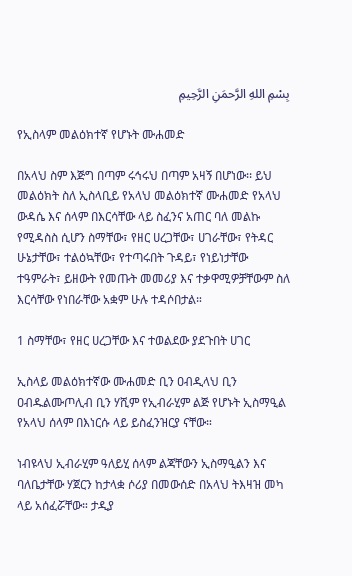بِسْمِ اللهِ الرَّحمَنِ الرَّحِيمِ

የኢስላም መልዕክተኛ የሆኑት ሙሐመድ

በአላህ ስም እጅግ በጣም ሩኅሩህ በጣም አዛኝ በሆነው፡፡ ይህ መልዕክት ስለ ኢስላቢይ የአላህ መልዕክተኛ ሙሐመድ የአላህ ውዳሴ እና ሰላም በእርሳቸው ላይ ስፈንና አጠር ባለ መልኩ የሚዳስስ ሲሆን ስማቸው፣ የዘር ሀረጋቸው፣ ሀገራቸው፣ የትዳር ሁኔታቸው፣ ተልዕኳቸው፣ የተጣሩበት ጉዳይ፣ የነይነታቸው ተዓምራት፣ ይዘውት የመጡት መመሪያ እና ተቃዋሚዎቻቸውም ስለ እርሳቸው የነበራቸው አቋም ሁሉ ተዳሶበታል።

1 ስማቸው፣ የዘር ሀረጋቸው እና ተወልደው ያደጉበት ሀገር

ኢስላይ መልዕክተኛው ሙሐመድ ቢን ዐብዲላህ ቢን ዐብዱልሙጦሊብ ቢን ሃሺም የኢብራሂም ልጅ የሆኑት ኢስማዒል የአላህ ሰላም በእነርሱ ላይ ይስፈንዝርያ ናቸው።

ነብዩላህ ኢብራሂም ዓለይሂ ሰላም ልጃቸውን ኢስማዒልን እና ባለቤታቸው ሃጀርን ከታላቋ ሶሪያ በመውሰድ በአላህ ትእዛዝ መካ ላይ አሰፈሯቸው። ታዲያ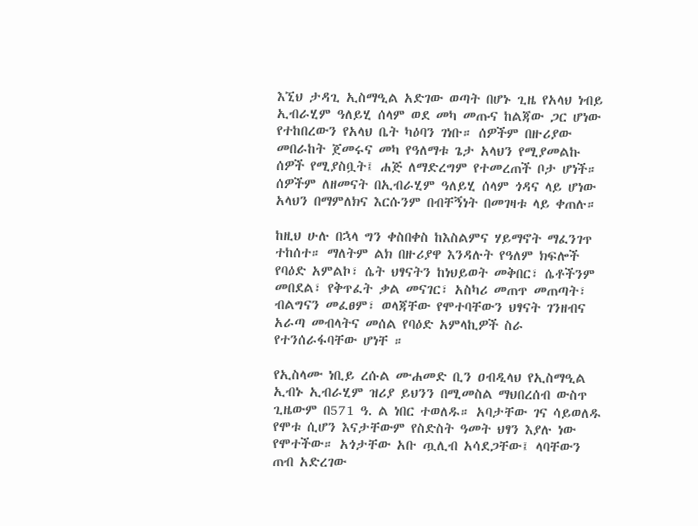እኚህ ታዳጊ ኢስማዒል አድገው ወጣት በሆኑ ጊዜ የአላህ ነብይ ኢብራሂም ዓለይሂ ሰላም ወደ መካ መጡና ከልጃው ጋር ሆነው የተከበረውን የአላህ ቤት ካዕባን ገነቡ። ሰዎችም በዙሪያው መበራከት ጀመሩና መካ የዓለማቱ ጌታ አላህን የሚያመልኩ ሰዎች የሚያስቧት፤ ሐጅ ለማድረግም የተመረጠች ቦታ ሆነች። ሰዎችም ለዘመናት በኢብራሂም ዓለይሂ ሰላም ጎዳና ላይ ሆነው አላህን በማምለክና እርሱንም በብቸኝነት በመገዛቱ ላይ ቀጠሉ።

ከዚህ ሁሉ በኋላ ግን ቀስበቀስ ከእስልምና ሃይማኖት ማፈንገጥ ተከሰተ። ማለትም ልክ በዙሪያዋ እንዳሉት የዓለም ክፍሎች የባዕድ አምልኮ፣ ሴት ህፃናትን ከነህይወት መቅበር፣ ሴቶችንም መበደል፣ የቅጥፈት ቃል መናገር፣ አስካሪ መጠጥ መጠጣት፣ ብልግናን መፈፀም፣ ወላጃቸው የሞተባቸውን ህፃናት ገንዘብና አራጣ መብላትና መሰል የባዕድ አምላኪዎች ስራ የተንሰራፋባቸው ሆነቸ ።

የኢስላሙ ነቢይ ረሱል ሙሐመድ ቢን ዐብዲላህ የኢስማዒል ኢብኑ ኢብራሂም ዝሪያ ይህንን በሚመስል ማህበረሰብ ውስጥ ጊዜውም በ571 ዓ. ል ነበር ተወለዱ። አባታቸው ገና ሳይወለዱ የሞቱ ሲሆን እናታቸውም የስድስት ዓመት ህፃን እያሉ ነው የሞተችው። አጎታቸው አቡ ጧሊብ አሳደጋቸው፤ ላባቸውን ጠብ አድረገው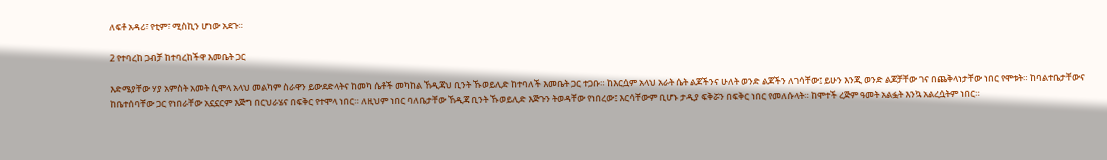ለፍቶ አዳሪ፣ የቲም፣ ሚስኪን ሆነው አደጉ።

2 የተባረከ ጋብቻ ከተባረከችዋ እመቤት ጋር

እድሜያቸው ሃያ አምስት አመት ሲሞላ አላህ መልካም ስራዋን ይውደድላትና ከመካ ሴቶች መካከል ኸዲጃህ ቢንት ኹወይሊድ ከተባለች እመቤት ጋር ተጋቡ። ከእርሷም አላህ አራት ሴት ልጆችንና ሁለት ወንድ ልጆችን ለገሳቸው፤ ይሁን እንጂ ወንድ ልጆቻቸው ገና በጨቅላነታቸው ነበር የሞቱት። ከባልተቤታቸውና ከቤተሰባቸው ጋር የነበራቸው አኗኗርም እጅግ በርህራሄና በፍቅር የተሞላ ነበር። ለዚህም ነበር ባለቤታቸው ኸዲጃ ቢንት ኹወይሊድ እጅጉን ትወዳቸው የነበረው፤ እርሳቸውም ቢሆኑ ታዲያ ፍቅሯን በፍቅር ነበር የመለሱላት። ከሞተች ረጅም ዓመት አልፏት እንኳ አልረሷትም ነበር።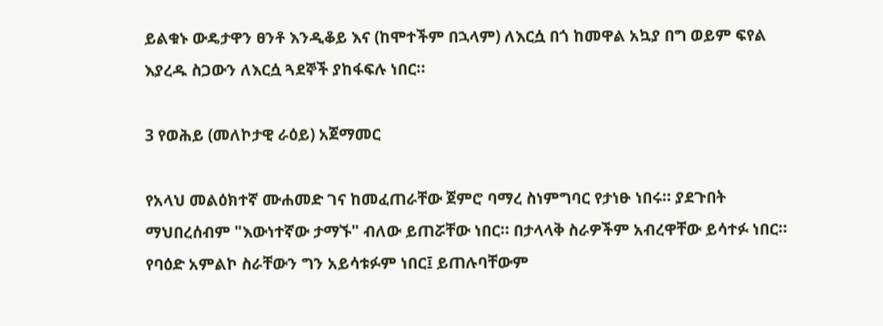ይልቁኑ ውዴታዋን ፀንቶ እንዲቆይ እና (ከሞተችም በኋላም) ለእርሷ በጎ ከመዋል አኳያ በግ ወይም ፍየል እያረዱ ስጋውን ለእርሷ ጓደኞች ያከፋፍሉ ነበር።

3 የወሕይ (መለኮታዊ ራዕይ) አጀማመር

የአላህ መልዕክተኛ ሙሐመድ ገና ከመፈጠራቸው ጀምሮ ባማረ ስነምግባር የታነፁ ነበሩ። ያደጉበት ማህበረሰብም "እውነተኛው ታማኙ" ብለው ይጠሯቸው ነበር። በታላላቅ ስራዎችም አብረዋቸው ይሳተፉ ነበር። የባዕድ አምልኮ ስራቸውን ግን አይሳቱፉም ነበር፤ ይጠሉባቸውም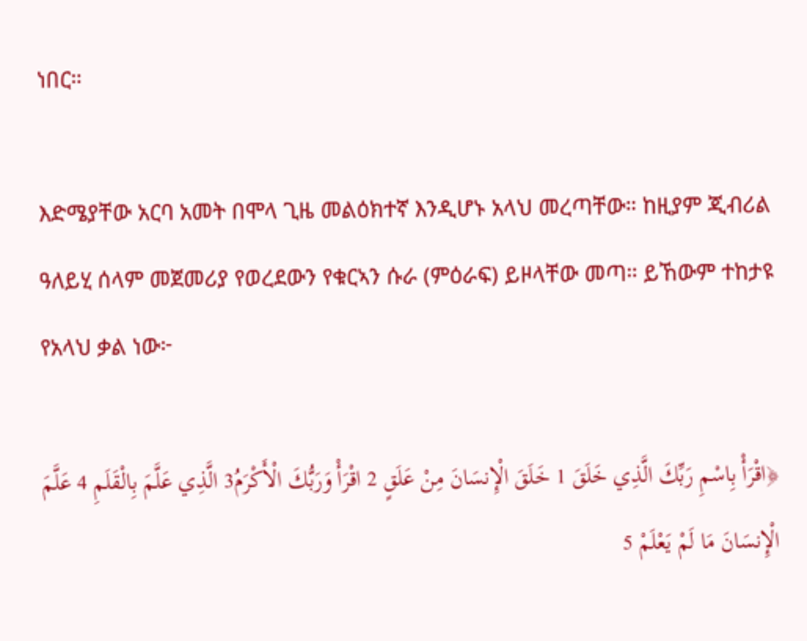ነበር።

እድሜያቸው አርባ አመት በሞላ ጊዜ መልዕክተኛ እንዲሆኑ አላህ መረጣቸው። ከዚያም ጂብሪል ዓለይሂ ሰላም መጀመሪያ የወረደውን የቁርኣን ሱራ (ምዕራፍ) ይዞላቸው መጣ። ይኸውም ተከታዩ የአላህ ቃል ነው፦

﴿اقْرَأْ بِاسْمِ رَبِّكَ الَّذِي خَلَقَ 1 خَلَقَ الْإِنسَانَ مِنْ عَلَقٍ 2 اقْرَأْ وَرَبُّكَ الْأَكْرَمُ3 الَّذِي عَلَّمَ بِالْقَلَمِ 4 عَلَّمَ الْإِنسَانَ مَا لَمْ يَعْلَمْ 5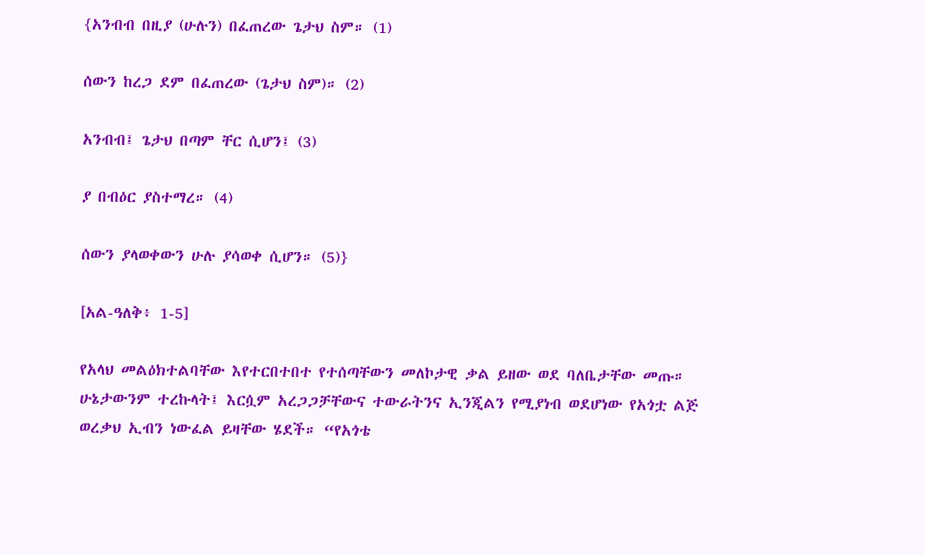{አንብብ በዚያ (ሁሉን) በፈጠረው ጌታህ ስም። (1)

ሰውን ከረጋ ደም በፈጠረው (ጌታህ ስም)። (2)

አንብብ፤ ጌታህ በጣም ቸር ሲሆን፤ (3)

ያ በብዕር ያስተማረ። (4)

ሰውን ያላወቀውን ሁሉ ያሳወቀ ሲሆን። (5)}

[አል-ዓለቅ፥ 1-5]

የአላህ መልዕክተልባቸው እየተርበተበተ የተሰጣቸውን መለኮታዊ ቃል ይዘው ወደ ባለቤታቸው መጡ። ሁኔታውንም ተረኩላት፤ እርሷም አረጋጋቻቸውና ተውራትንና ኢንጂልን የሚያነብ ወደሆነው የአጎቷ ልጅ ወረቃህ ኢብን ነውፈል ይዛቸው ሄደች። “የአጎቴ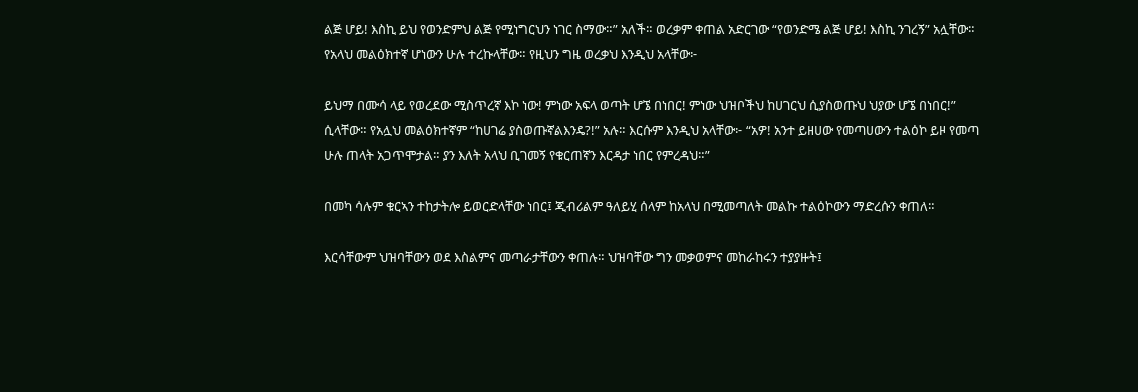ልጅ ሆይ! እስኪ ይህ የወንድምህ ልጅ የሚነግርህን ነገር ስማው።” አለች። ወረቃም ቀጠል አድርገው “የወንድሜ ልጅ ሆይ! እስኪ ንገረኝ” አሏቸው። የአላህ መልዕክተኛ ሆነውን ሁሉ ተረኩላቸው። የዚህን ግዜ ወረቃህ እንዲህ አላቸው፦

ይህማ በሙሳ ላይ የወረደው ሚስጥረኛ እኮ ነው! ምነው አፍላ ወጣት ሆኜ በነበር! ምነው ህዝቦችህ ከሀገርህ ሲያስወጡህ ህያው ሆኜ በነበር!” ሲላቸው። የአሏህ መልዕክተኛም “ከሀገሬ ያስወጡኛልእንዴ?!” አሉ። እርሱም እንዲህ አላቸው፦ “አዎ! አንተ ይዘሀው የመጣሀውን ተልዕኮ ይዞ የመጣ ሁሉ ጠላት አጋጥሞታል። ያን እለት አላህ ቢገመኝ የቁርጠኛን እርዳታ ነበር የምረዳህ።”

በመካ ሳሉም ቁርኣን ተከታትሎ ይወርድላቸው ነበር፤ ጂብሪልም ዓለይሂ ሰላም ከአላህ በሚመጣለት መልኩ ተልዕኮውን ማድረሱን ቀጠለ።

እርሳቸውም ህዝባቸውን ወደ እስልምና መጣራታቸውን ቀጠሉ። ህዝባቸው ግን መቃወምና መከራከሩን ተያያዙት፤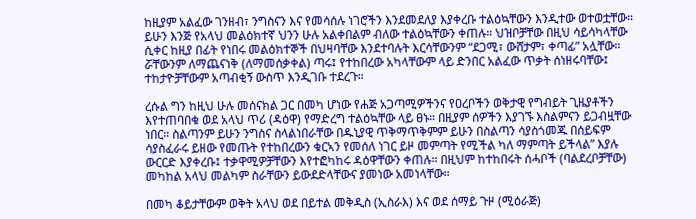ከዚያም አልፈው ገንዘብ፣ ንግስናን እና የመሳሰሉ ነገሮችን እንደመደለያ እያቀረቡ ተልዕኳቸውን እንዲተው ወተወቷቸው። ይሁን እንጅ የአላህ መልዕክተኛ ህንን ሁሉ አልቀበልም ብለው ተልዕኳቸውን ቀጠሉ። ህዝቦቻቸው በዚህ ሳይሳካላቸው ሲቀር ከዚያ በፊት የነበሩ መልዕክተኞች በህዛባቸው እንደተባሉት እርሳቸውንም “ደጋሚ፣ ውሸታም፣ ቀጣፊ” አሏቸው። ሯቸውንም ለማጨናነቅ (ለማመሰቃቀል) ጣሩ፤ የተከበረው አካላቸውም ላይ ድንበር አልፈው ጥቃት ሰነዘሩባቸው፤ ተከታዮቻቸውም አጣብቂኝ ውስጥ እንዲገቡ ተደረጉ።

ረሱል ግን ከዚህ ሁሉ መሰናክል ጋር በመካ ሆነው የሐጅ አጋጣሚዎችንና የዐረቦችን ወቅታዊ የግብይት ጊዜያቶችን እየተጠባበቁ ወደ አላህ ጥሪ (ዳዕዋ) የማድረግ ተልዕኳቸው ላይ ፀኑ። በዚያም ሰዎችን እያገኙ እስልምናን ይጋብዟቸው ነበር። ስልጣንም ይሁን ንግስና ስላልነበራቸው በዱኒያዊ ጥቅማጥቅምም ይሁን በስልጣን ሳያስጎመጁ በሰይፍም ሳያስፈራሩ ይዘው የመጡት የተከበረውን ቁርኣን የመሰለ ነገር ይዞ መምጣት የሚችል ካለ ማምጣት ይችላል” እያሉ ውርርድ እያቀረቡ፤ ተቃዋሚዎቻቸውን እየተፎካከሩ ዳዕዋቸውን ቀጠሉ። በዚህም ከተከበሩት ሰሓቦች (ባልደረቦቻቸው) መካከል አላህ መልካም ስራቸውን ይውደድላቸውና ያመነው አመነላቸው።

በመካ ቆይታቸውም ወቅት አላህ ወደ በይተል መቅዲስ (ኢስራእ) እና ወደ ሰማይ ጉዞ (ሚዕራጅ)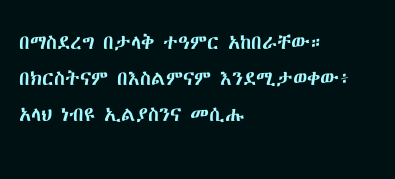በማስደረግ በታላቅ ተዓምር አከበራቸው። በክርስትናም በእስልምናም እንደሚታወቀው፥ አላህ ነብዩ ኢልያስንና መሲሑ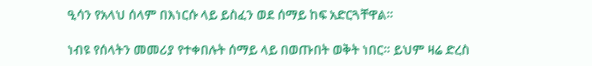ዒሳን የአላህ ሰላም በእነርሱ ላይ ይስፈን ወደ ሰማይ ከፍ አድርጓቸዋል።

ነብዩ የሰላትን መመሪያ የተቀበሉት ሰማይ ላይ በወጡበት ወቅት ነበር። ይህም ዛሬ ድረስ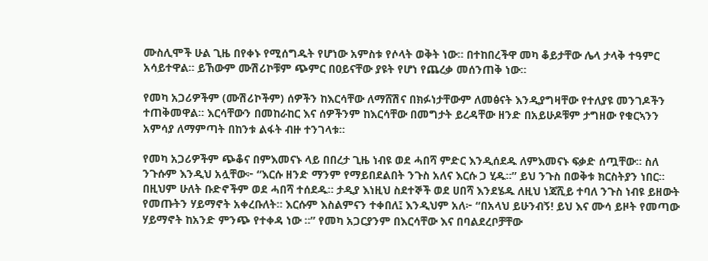ሙስሊሞች ሁል ጊዜ በየቀኑ የሚሰግዱት የሆነው አምስቱ የሶላት ወቅት ነው። በተከበረችዋ መካ ቆይታቸው ሌላ ታላቅ ተዓምር አሳይተዋል። ይኸውም ሙሽሪኮቹም ጭምር በዐይናቸው ያዩት የሆነ የጨረቃ መሰንጠቅ ነው።

የመካ አጋሪዎችም (ሙሽሪኮችም) ሰዎችን ከእርሳቸው ለማሸሽና በክፉነታቸውም ለመፅናት እንዲያግዛቸው የተለያዩ መንገዶችን ተጠቅመዋል። እርሳቸውን በመከራከር እና ሰዎችንም ከእርሳቸው በመግታት ይረዳቸው ዘንድ በአይሁዶቹም ታግዘው የቁርኣንን አምሳያ ለማምጣት በከንቱ ልፋት ብዙ ተንገላቱ።

የመካ አጋሪዎችም ጭቆና በምእመናኑ ላይ በበረታ ጊዜ ነብዩ ወደ ሓበሻ ምድር እንዲሰደዱ ለምእመናኑ ፍቃድ ሰጧቸው። ስለ ንጉሱም እንዲህ አሏቸው፦ “እርሱ ዘንድ ማንም የማይበደልበት ንጉስ አለና እርሱ ጋ ሂዱ።” ይህ ንጉስ በወቅቱ ክርስትያን ነበር። በዚህም ሁለት ቡድኖችም ወደ ሓበሻ ተሰደዱ። ታዲያ እነዚህ ስደተኞች ወደ ሀበሻ እንደሄዱ ለዚህ ነጃሺይ ተባለ ንጉስ ነብዩ ይዘውት የመጡትን ሃይማኖት አቀረቡለት። እርሱም እስልምናን ተቀበለ፤ እንዲህም አለ፦ “በአላህ ይሁንብኝ! ይህ እና ሙሳ ይዞት የመጣው ሃይማኖት ከአንድ ምንጭ የተቀዳ ነው ።” የመካ አጋርያንም በእርሳቸው እና በባልደረቦቻቸው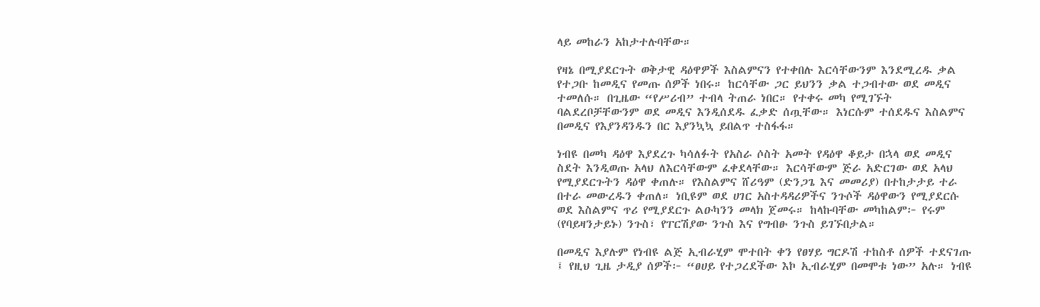ላይ መከራን አከታተሉባቸው።

የዛኔ በሚያደርጉት ወቅታዊ ዳዕዋዎች እስልምናን የተቀበሉ እርሳቸውንም እንደሚረዱ ቃል የተጋቡ ከመዲና የመጡ ሰዎች ነበሩ። ከርሳቸው ጋር ይህንን ቃል ተጋብተው ወደ መዲና ተመለሱ። በጊዜው “የሥሪብ” ተብላ ትጠራ ነበር። የተቀሩ መካ የሚገኙት ባልደረቦቻቸውንም ወደ መዲና እንዲሰደዱ ፈቃድ ሰጧቸው። እነርሱም ተሰደዱና እስልምና በመዲና የእያንዳንዱን በር እያንኳኳ ይበልጥ ተስፋፋ።

ነብዩ በመካ ዳዕዋ እያደረጉ ካሳለፉት የአስራ ሶስት አመት የዳዕዋ ቆይታ በኋላ ወደ መዲና ስደት እንዲወጡ አላህ ለእርሳቸውም ፈቀደላቸው። እርሳቸውም ጅራ አድርገው ወደ አላህ የሚያደርጉትን ዳዕዋ ቀጠሉ። የእስልምና ሸሪዓም (ድንጋጌ እና መመሪያ) በተከታታይ ተራ በተራ መውረዱን ቀጠለ። ነቢዩም ወደ ሀገር አስተዳዳሪዎችና ንጉሶች ዳዕዋውን የሚያደርሱ ወደ እስልምና ጥሪ የሚያደርጉ ልዑካንን መላክ ጀመሩ። ከላኩባቸው መካከልም፦ የሩም (የባይዛንታይኑ) ንጉስ፣ የፐርሽያው ንጉስ እና የግብፁ ንጉስ ይገኙበታል።

በመዲና እያሉም የነብዩ ልጅ ኢብራሂም ሞተበት ቀን የፀሃይ ግርዶሽ ተከስቶ ሰዎች ተደናገጡ ፤ የዚህ ጊዜ ታዲያ ሰዎች፦ “ፀሀይ የተጋረደችው እኮ ኢብራሂም በመሞቱ ነው” አሉ። ነብዩ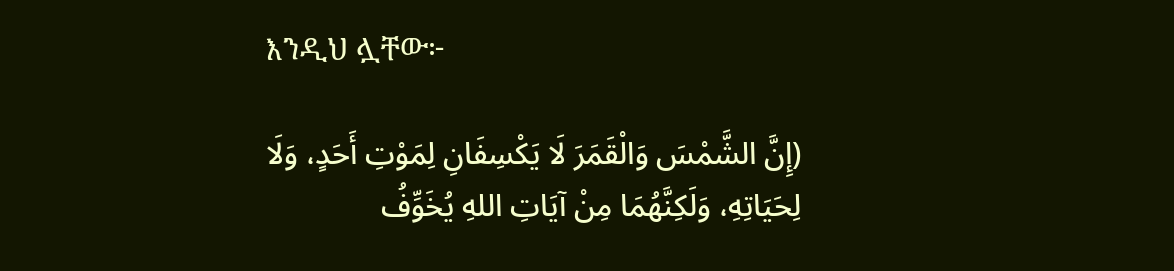እንዲህ ሏቸው፦

(إِنَّ الشَّمْسَ وَالْقَمَرَ لَا يَكْسِفَانِ لِمَوْتِ أَحَدٍ، وَلَا لِحَيَاتِهِ، وَلَكِنَّهُمَا مِنْ آيَاتِ اللهِ يُخَوِّفُ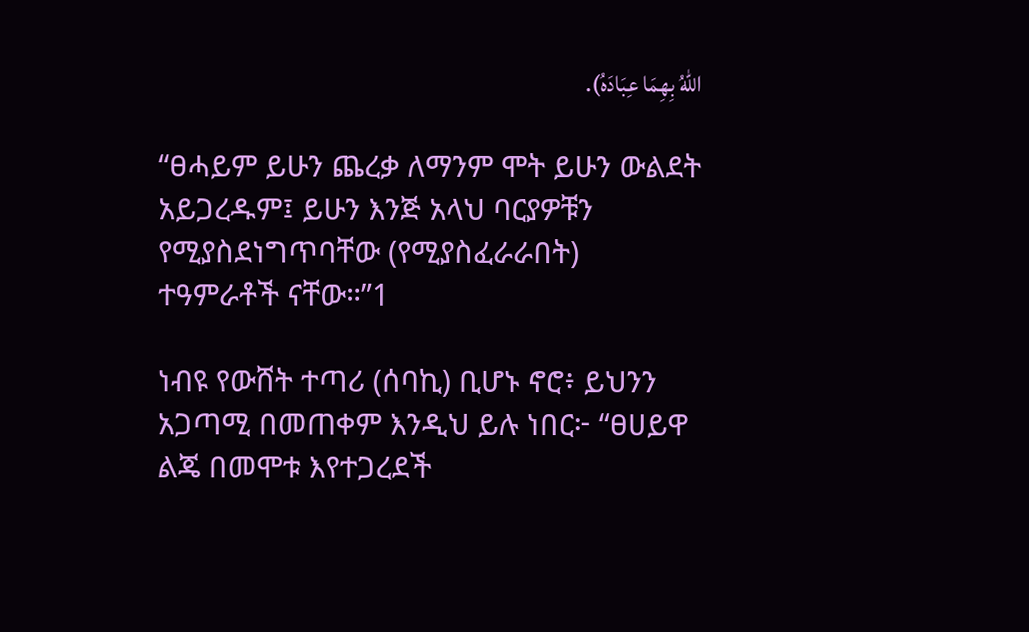اللهُ بِهِمَا عِبَادَهُ).

“ፀሓይም ይሁን ጨረቃ ለማንም ሞት ይሁን ውልደት አይጋረዱም፤ ይሁን እንጅ አላህ ባርያዎቹን የሚያስደነግጥባቸው (የሚያስፈራራበት) ተዓምራቶች ናቸው።”1

ነብዩ የውሸት ተጣሪ (ሰባኪ) ቢሆኑ ኖሮ፥ ይህንን አጋጣሚ በመጠቀም እንዲህ ይሉ ነበር፦ “ፀሀይዋ ልጄ በመሞቱ እየተጋረደች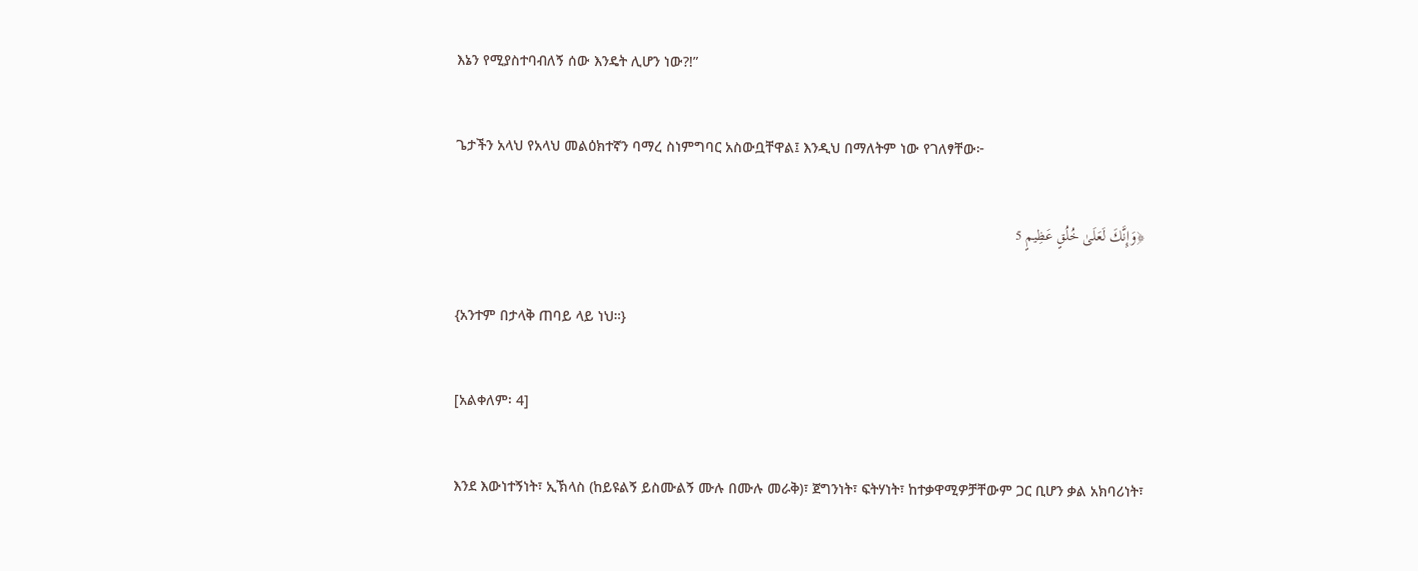እኔን የሚያስተባብለኝ ሰው እንዴት ሊሆን ነው?!”

ጌታችን አላህ የአላህ መልዕክተኛን ባማረ ስነምግባር አስውቧቸዋል፤ እንዲህ በማለትም ነው የገለፃቸው፦

﴿وَإِنَّكَ لَعَلَىٰ خُلُقٍ عَظِيمٍ 5

{አንተም በታላቅ ጠባይ ላይ ነህ።}

[አልቀለም፡ 4]

እንደ እውነተኝነት፣ ኢኽላስ (ከይዩልኝ ይስሙልኝ ሙሉ በሙሉ መራቅ)፣ ጀግንነት፣ ፍትሃነት፣ ከተቃዋሚዎቻቸውም ጋር ቢሆን ቃል አክባሪነት፣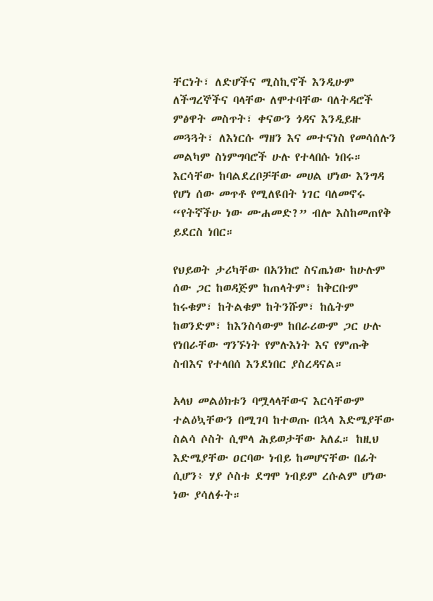ቸርነት፣ ለድሆችና ሚስኪኖች እንዲሁም ለችግረኞችና ባላቸው ለሞተባቸው ባለትዳሮች ምፅዋት መስጥት፣ ቀናውን ጎዳና እንዲይዙ መጓጓት፣ ለእነርሱ ማዘን እና መተናነስ የመሳሰሉን መልካም ስነምግባሮች ሁሉ የተላበሱ ነበሩ። እርሳቸው ከባልደረቦቻቸው መሀል ሆነው እንግዳ የሆነ ሰው መጥቶ የሚለዩበት ነገር ባለመኖሩ “የትኛችሁ ነው ሙሐመድ?” ብሎ እስከመጠየቅ ይደርስ ነበር።

የህይወት ታሪካቸው በአንክሮ ስናጤነው ከሁሉም ሰው ጋር ከወዳጅም ከጠላትም፣ ከቅርቡም ከሩቁም፣ ከትልቁም ከትንሹም፣ ከሴትም ከወንድም፣ ከእንስሳውም ከበራሪውም ጋር ሁሉ የነበራቸው ግንኙነት የምሉእነት እና የምጡቅ ስብእና የተላበሰ እንደነበር ያስረዳናል።

አላህ መልዕክቱን ባሟላላቸውና እርሳቸውም ተልዕኳቸውን በሚገባ ከተወጡ በኋላ እድሜያቸው ስልሳ ሶስት ሲሞላ ሕይወታቸው አለፈ። ከዚህ እድሜያቸው ዐርባው ነብይ ከመሆናቸው በፊት ሲሆን፥ ሃያ ሶስቱ ደግሞ ነብይም ረሱልም ሆነው ነው ያሳለፉት።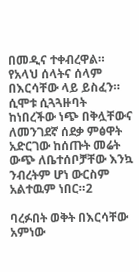በመዲና ተቀብረዋል። የአላህ ሰላትና ሰላም በእርሳቸው ላይ ይስፈን። ሲሞቱ ሲጓጓዙባት ከነበረችው ነጭ በቅሏቸውና ለመንገደኛ ሰደቃ ምፅዋት አድርገው ከሰጡት መሬት ውጭ ለቤተሰቦቻቸው እንኳ ንብረትም ሆነ ውርስም አልተዉም ነበር።2

ባረፉበት ወቅት በእርሳቸው አምነው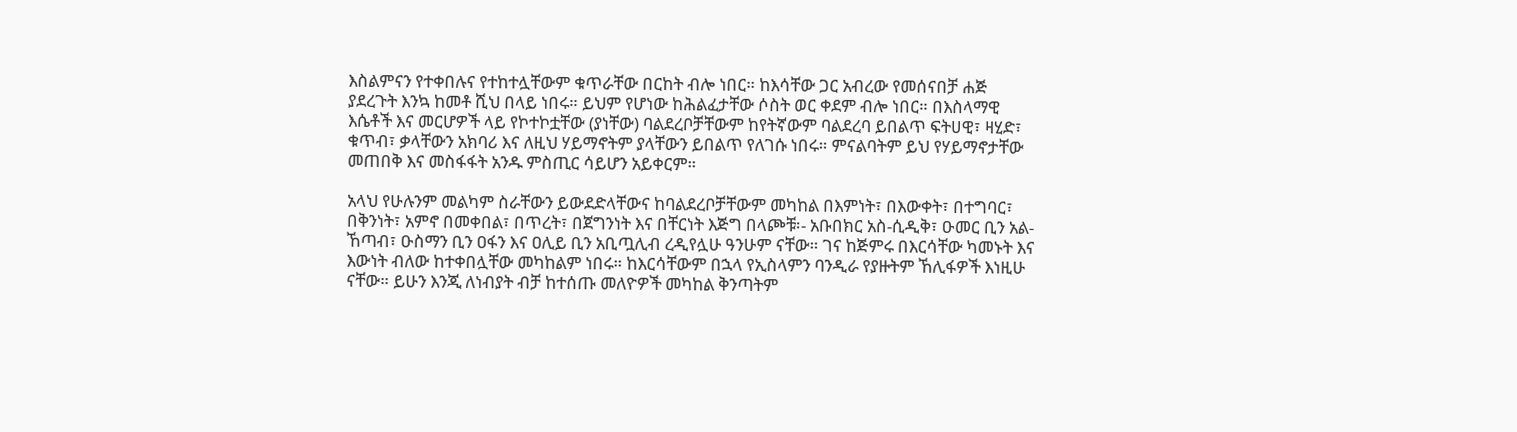እስልምናን የተቀበሉና የተከተሏቸውም ቁጥራቸው በርከት ብሎ ነበር። ከእሳቸው ጋር አብረው የመሰናበቻ ሐጅ ያደረጉት እንኳ ከመቶ ሺህ በላይ ነበሩ። ይህም የሆነው ከሕልፈታቸው ሶስት ወር ቀደም ብሎ ነበር። በእስላማዊ እሴቶች እና መርሆዎች ላይ የኮተኮቷቸው (ያነቸው) ባልደረቦቻቸውም ከየትኛውም ባልደረባ ይበልጥ ፍትሀዊ፣ ዛሂድ፣ ቁጥብ፣ ቃላቸውን አክባሪ እና ለዚህ ሃይማኖትም ያላቸውን ይበልጥ የለገሱ ነበሩ። ምናልባትም ይህ የሃይማኖታቸው መጠበቅ እና መስፋፋት አንዱ ምስጢር ሳይሆን አይቀርም።

አላህ የሁሉንም መልካም ስራቸውን ይውደድላቸውና ከባልደረቦቻቸውም መካከል በእምነት፣ በእውቀት፣ በተግባር፣ በቅንነት፣ አምኖ በመቀበል፣ በጥረት፣ በጀግንነት እና በቸርነት እጅግ በላጮቹ፡- አቡበክር አስ-ሲዲቅ፣ ዑመር ቢን አል-ኸጣብ፣ ዑስማን ቢን ዐፋን እና ዐሊይ ቢን አቢጧሊብ ረዲየሏሁ ዓንሁም ናቸው። ገና ከጅምሩ በእርሳቸው ካመኑት እና እውነት ብለው ከተቀበሏቸው መካከልም ነበሩ። ከእርሳቸውም በኋላ የኢስላምን ባንዲራ የያዙትም ኸሊፋዎች እነዚሁ ናቸው። ይሁን እንጂ ለነብያት ብቻ ከተሰጡ መለዮዎች መካከል ቅንጣትም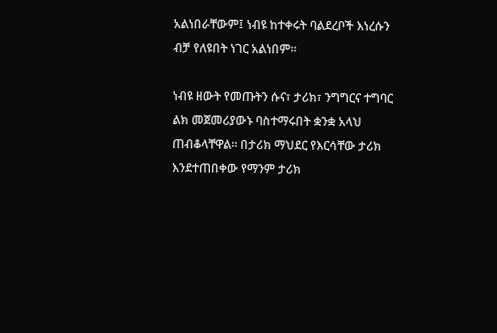አልነበራቸውም፤ ነብዩ ከተቀሩት ባልደረቦች እነረሱን ብቻ የለዩበት ነገር አልነበም።

ነብዩ ዘውት የመጡትን ሱና፣ ታሪክ፣ ንግግርና ተግባር ልክ መጀመሪያውኑ ባስተማሩበት ቋንቋ አላህ ጠብቆላቸዋል። በታሪክ ማህደር የእርሳቸው ታሪክ እንደተጠበቀው የማንም ታሪክ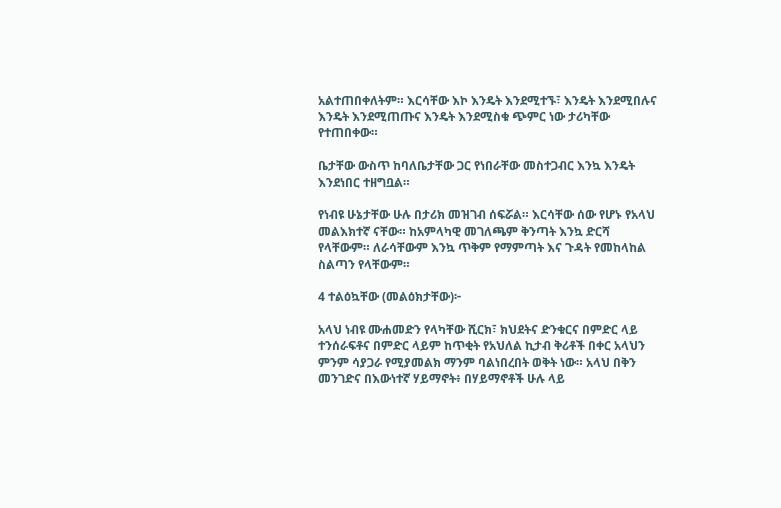አልተጠበቀለትም። እርሳቸው እኮ እንዴት እንደሚተኙ፣ እንዴት እንደሚበሉና እንዴት እንደሚጠጡና እንዴት እንደሚስቁ ጭምር ነው ታሪካቸው የተጠበቀው።

ቤታቸው ውስጥ ከባለቤታቸው ጋር የነበራቸው መስተጋብር እንኳ እንዴት እንደነበር ተዘግቧል።

የነብዩ ሁኔታቸው ሁሉ በታሪክ መዝገብ ሰፍሯል። እርሳቸው ሰው የሆኑ የአላህ መልእክተኛ ናቸው። ከአምላካዊ መገለጫም ቅንጣት እንኳ ድርሻ የላቸውም። ለራሳቸውም እንኳ ጥቅም የማምጣት እና ጉዳት የመከላከል ስልጣን የላቸውም።

4 ተልዕኳቸው (መልዕክታቸው)፦

አላህ ነብዩ ሙሐመድን የላካቸው ሺርክ፣ ክህደትና ድንቁርና በምድር ላይ ተንሰራፍቶና በምድር ላይም ከጥቂት የአህለል ኪታብ ቅሪቶች በቀር አላህን ምንም ሳያጋራ የሚያመልክ ማንም ባልነበረበት ወቅት ነው። አላህ በቅን መንገድና በእውነተኛ ሃይማኖት፥ በሃይማኖቶች ሁሉ ላይ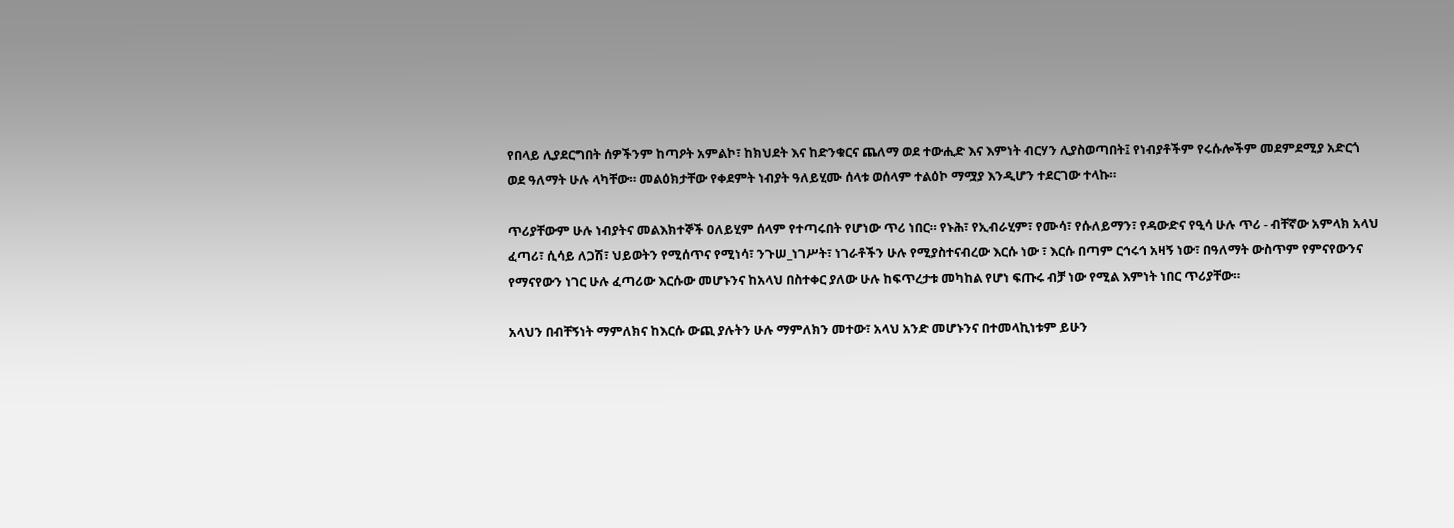የበላይ ሊያደርግበት ሰዎችንም ከጣዖት አምልኮ፣ ከክህደት እና ከድንቁርና ጨለማ ወደ ተውሒድ እና እምነት ብርሃን ሊያስወጣበት፤ የነብያቶችም የሩሱሎችም መደምደሚያ አድርጎ ወደ ዓለማት ሁሉ ላካቸው። መልዕክታቸው የቀደምት ነብያት ዓለይሂሙ ሰላቱ ወሰላም ተልዕኮ ማሟያ እንዲሆን ተደርገው ተላኩ።

ጥሪያቸውም ሁሉ ነብያትና መልእክተኞች ዐለይሂም ሰላም የተጣሩበት የሆነው ጥሪ ነበር። የኑሕ፣ የኢብራሂም፣ የሙሳ፣ የሱለይማን፣ የዳውድና የዒሳ ሁሉ ጥሪ - ብቸኛው አምላክ አላህ ፈጣሪ፣ ሲሳይ ለጋሽ፣ ህይወትን የሚሰጥና የሚነሳ፣ ንጉሠ_ነገሥት፣ ነገራቶችን ሁሉ የሚያስተናብረው እርሱ ነው ፣ እርሱ በጣም ርኅሩኅ አዛኝ ነው፣ በዓለማት ውስጥም የምናየውንና የማናየውን ነገር ሁሉ ፈጣሪው እርሱው መሆኑንና ከአላህ በስተቀር ያለው ሁሉ ከፍጥረታቱ መካከል የሆነ ፍጡሩ ብቻ ነው የሚል እምነት ነበር ጥሪያቸው።

አላህን በብቸኝነት ማምለክና ከእርሱ ውጪ ያሉትን ሁሉ ማምለክን መተው፣ አላህ አንድ መሆኑንና በተመላኪነቱም ይሁን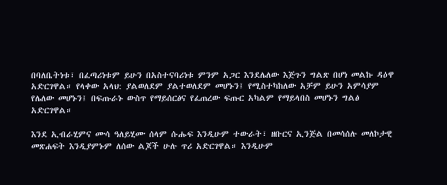በባለቤትነቱ፣ በፈጣሪነቱም ይሁን በአስተናባሪነቱ ምንም አጋር እንደሌለው እጅጉን ግልጽ በሆነ መልኩ ዳዕዋ አድርገዋል። የላቀው አላህ: ያልወለደም ያልተወለደም መሆኑን፤ የሚስተካከለው አቻም ይሁን አምሳያም የሌለው መሆኑን፤ በፍጡራኑ ውስጥ የማይሰርፅና የፈጠረው ፍጡር አካልም የማይላበስ መሆኑን ግልፅ አድርገዋል።

እንደ ኢብራሂምና ሙሳ ዓለይሂሙ ሰላም ሱሑፍ እንዲሁም ተውራት፣ ዘቡርና ኢንጅል በመሳሰሉ መለኮታዊ መጽሐፍት እንዲያምኑም ለሰው ልጆች ሁሉ ጥሪ አድርገዋል። እንዲሁም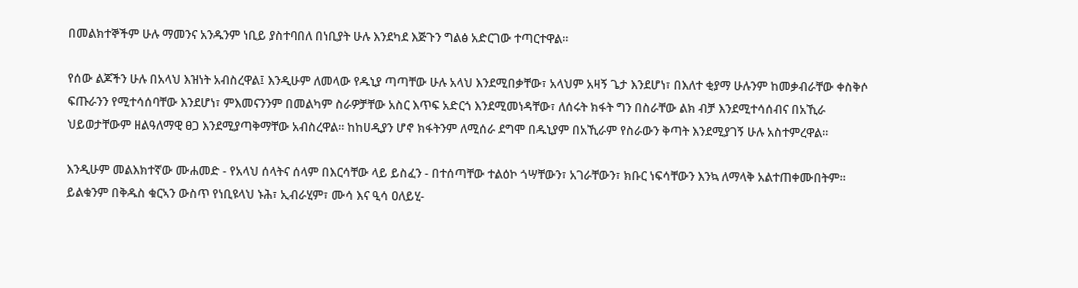በመልክተኞችም ሁሉ ማመንና አንዱንም ነቢይ ያስተባበለ በነቢያት ሁሉ እንደካደ እጅጉን ግልፅ አድርገው ተጣርተዋል።

የሰው ልጆችን ሁሉ በአላህ እዝነት አብስረዋል፤ እንዲሁም ለመላው የዱኒያ ጣጣቸው ሁሉ አላህ እንደሚበቃቸው፣ አላህም አዛኝ ጌታ እንደሆነ፣ በእለተ ቂያማ ሁሉንም ከመቃብራቸው ቀስቅሶ ፍጡራንን የሚተሳሰባቸው እንደሆነ፣ ምእመናንንም በመልካም ስራዎቻቸው አስር እጥፍ አድርጎ እንደሚመነዳቸው፣ ለሰሩት ክፋት ግን በስራቸው ልክ ብቻ እንደሚተሳሰብና በአኺራ ህይወታቸውም ዘልዓለማዊ ፀጋ እንደሚያጣቅማቸው አብስረዋል። ከከሀዲያን ሆኖ ክፋትንም ለሚሰራ ደግሞ በዱኒያም በአኺራም የስራውን ቅጣት እንደሚያገኝ ሁሉ አስተምረዋል።

እንዲሁም መልእክተኛው ሙሐመድ - የአላህ ሰላትና ሰላም በእርሳቸው ላይ ይስፈን - በተሰጣቸው ተልዕኮ ጎሣቸውን፣ አገራቸውን፣ ክቡር ነፍሳቸውን እንኳ ለማላቅ አልተጠቀሙበትም። ይልቁንም በቅዱስ ቁርኣን ውስጥ የነቢዩላህ ኑሕ፣ ኢብራሂም፣ ሙሳ እና ዒሳ ዐለይሂ-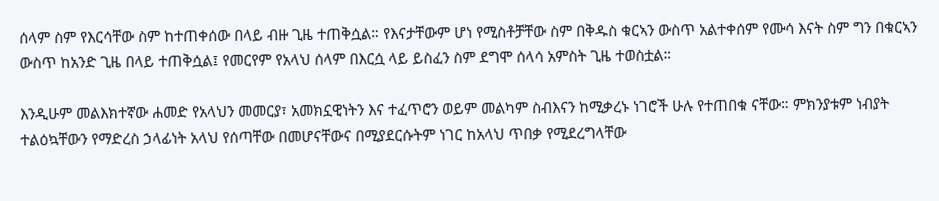ሰላም ስም የእርሳቸው ስም ከተጠቀሰው በላይ ብዙ ጊዜ ተጠቅሷል። የእናታቸውም ሆነ የሚስቶቻቸው ስም በቅዱስ ቁርኣን ውስጥ አልተቀሰም የሙሳ እናት ስም ግን በቁርኣን ውስጥ ከአንድ ጊዜ በላይ ተጠቅሷል፤ የመርየም የአላህ ሰላም በእርሷ ላይ ይስፈን ስም ደግሞ ሰላሳ አምስት ጊዜ ተወስቷል።

እንዲሁም መልእክተኛው ሐመድ የአላህን መመርያ፣ አመክኗዊነትን እና ተፈጥሮን ወይም መልካም ስብእናን ከሚቃረኑ ነገሮች ሁሉ የተጠበቁ ናቸው። ምክንያቱም ነብያት ተልዕኳቸውን የማድረስ ኃላፊነት አላህ የሰጣቸው በመሆናቸውና በሚያደርሱትም ነገር ከአላህ ጥበቃ የሚደረግላቸው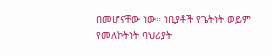በመሆናቸው ነው። ነቢያቶች የጌትነት ወይም የመለኮትነት ባህሪያት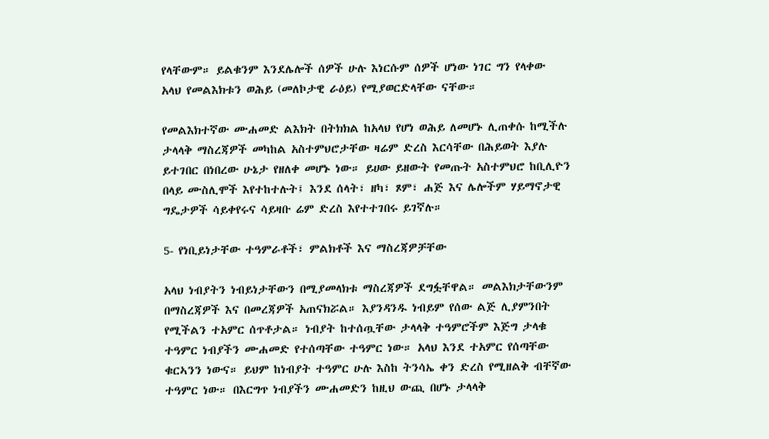የላቸውም። ይልቁንም እንደሌሎች ሰዎች ሁሉ እነርሱም ሰዎች ሆነው ነገር ግን የላቀው አላህ የመልእክቱን ወሕይ (መለኮታዊ ራዕይ) የሚያወርድላቸው ናቸው።

የመልእክተኛው ሙሐመድ ልእክት በትክክል ከአላህ የሆነ ወሕይ ለመሆኑ ሊጠቀሱ ከሚችሉ ታላላቅ ማስረጃዎች መካከል አስተምህሮታቸው ዛሬም ድረስ እርሳቸው በሕይወት እያሉ ይተገበር በነበረው ሁኔታ የዘለቀ መሆኑ ነው። ይሀው ይዘውት የመጡት አስተምህሮ ከቢሊዮን በላይ ሙስሊሞች እየተከተሉት፤ እንደ ሰላት፣ ዘካ፣ ጾም፣ ሐጅ እና ሌሎችም ሃይማኖታዊ ግዴታዎች ሳይቀየሩና ሳይዛቡ ሬም ድረስ እየተተገበሩ ይገኛሉ።

5- የነቢይነታቸው ተዓምራቶች፣ ምልክቶች እና ማስረጃዎቻቸው

አላህ ነብያትን ነብይነታቸውን በሚያመላክቱ ማስረጃዎች ደግፏቸዋል። መልእክታቸውንም በማስረጃዎች እና በመረጃዎች አጠናክሯል። እያንዳንዱ ነብይም የሰው ልጅ ሊያምንበት የሚችልን ተአምር ሰጥቶታል። ነብያት ከተሰጧቸው ታላላቅ ተዓምሮችም እጅግ ታላቁ ተዓምር ነብያችን ሙሐመድ የተሰጣቸው ተዓምር ነው። አላህ እንደ ተአምር የሰጣቸው ቁርኣንን ነውና። ይህም ከነብያት ተዓምር ሁሉ እስከ ትንሳኤ ቀን ድረስ የሚዘልቅ ብቸኛው ተዓምር ነው። በእርግጥ ነብያችን ሙሐመድን ከዚህ ውጪ በሆኑ ታላላቅ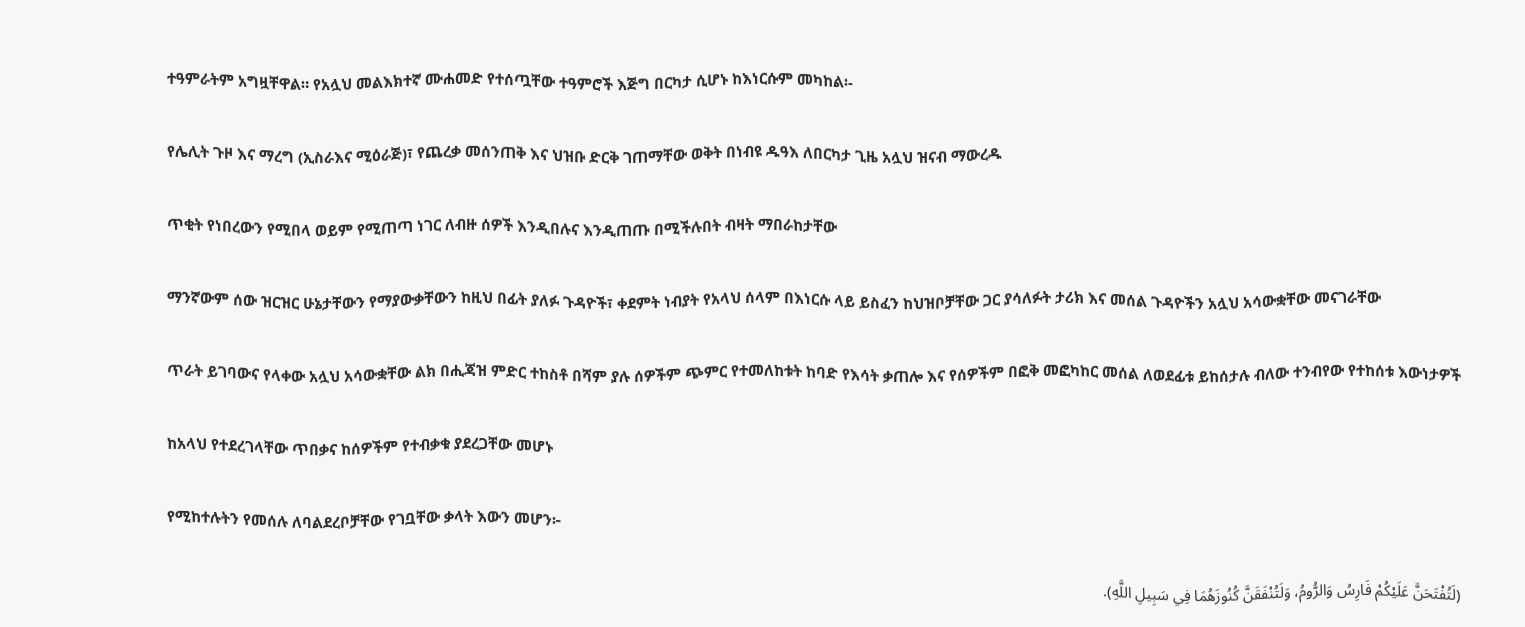ተዓምራትም አግዟቸዋል። የአሏህ መልእክተኛ ሙሐመድ የተሰጧቸው ተዓምሮች እጅግ በርካታ ሲሆኑ ከእነርሱም መካከል፡-

የሌሊት ጉዞ እና ማረግ (ኢስራእና ሚዕራጅ)፣ የጨረቃ መሰንጠቅ እና ህዝቡ ድርቅ ገጠማቸው ወቅት በነብዩ ዱዓእ ለበርካታ ጊዜ አሏህ ዝናብ ማውረዱ

ጥቂት የነበረውን የሚበላ ወይም የሚጠጣ ነገር ለብዙ ሰዎች እንዲበሉና እንዲጠጡ በሚችሉበት ብዛት ማበራከታቸው

ማንኛውም ሰው ዝርዝር ሁኔታቸውን የማያውቃቸውን ከዚህ በፊት ያለፉ ጉዳዮች፣ ቀደምት ነብያት የአላህ ሰላም በእነርሱ ላይ ይስፈን ከህዝቦቻቸው ጋር ያሳለፉት ታሪክ እና መሰል ጉዳዮችን አሏህ አሳውቋቸው መናገራቸው

ጥራት ይገባውና የላቀው አሏህ አሳውቋቸው ልክ በሒጃዝ ምድር ተከስቶ በሻም ያሉ ሰዎችም ጭምር የተመለከቱት ከባድ የእሳት ቃጠሎ እና የሰዎችም በፎቅ መፎካከር መሰል ለወደፊቱ ይከሰታሉ ብለው ተንብየው የተከሰቱ እውነታዎች

ከአላህ የተደረገላቸው ጥበቃና ከሰዎችም የተብቃቁ ያደረጋቸው መሆኑ

የሚከተሉትን የመሰሉ ለባልደረቦቻቸው የገቧቸው ቃላት እውን መሆን፦

(لَتُفْتَحَنَّ عَلَيْكُمْ فَارِسُ وَالرُّومُ، وَلَتُنْفَقَنَّ كُنُوزَهُمَا فِي سَبِيلِ اللَّهِ).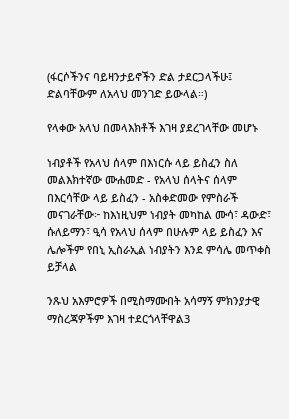(ፋርሶችንና ባይዛንታይኖችን ድል ታደርጋላችሁ፤ ድልባቸውም ለአላህ መንገድ ይውላል።)

የላቀው አላህ በመላእክቶች እገዛ ያደረገላቸው መሆኑ

ነብያቶች የአላህ ሰላም በእነርሱ ላይ ይስፈን ስለ መልእክተኛው ሙሐመድ - የአላህ ሰላትና ሰላም በእርሳቸው ላይ ይስፈን - አስቀድመው የምስራች መናገራቸው፦ ከእነዚህም ነብያት መካከል ሙሳ፣ ዳውድ፣ ሱለይማን፣ ዒሳ የአላህ ሰላም በሁሉም ላይ ይስፈን እና ሌሎችም የበኒ ኢስራኢል ነብያትን እንደ ምሳሌ መጥቀስ ይቻላል

ንጹህ አእምሮዎች በሚስማሙበት አሳማኝ ምክንያታዊ ማስረጃዎችም እገዛ ተደርጎላቸዋል3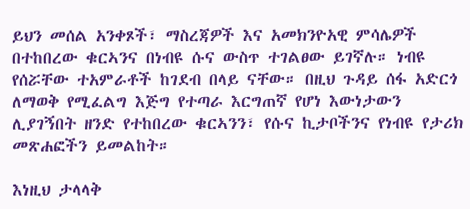ይህን መሰል አንቀጾች፣ ማስረጃዎች እና አመክንዮአዊ ምሳሌዎች በተከበረው ቁርኣንና በነብዩ ሱና ውስጥ ተገልፀው ይገኛሉ። ነብዩ የሰሯቸው ተአምራቶች ከገደብ በላይ ናቸው። በዚህ ጉዳይ ሰፋ አድርጎ ለማወቅ የሚፈልግ እጅግ የተጣራ እርግጠኛ የሆነ እውነታውን ሊያገኝበት ዘንድ የተከበረው ቁርኣንን፣ የሱና ኪታቦችንና የነብዩ የታሪክ መጽሐፎችን ይመልከት።

እነዚህ ታላላቅ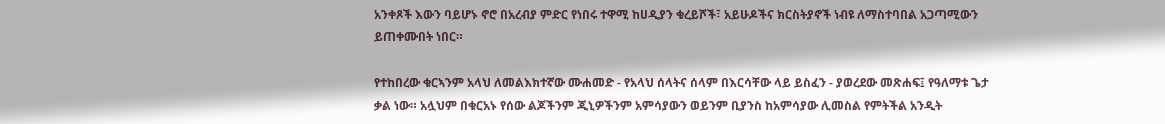አንቀጾች እውን ባይሆኑ ኖሮ በአረብያ ምድር የነበሩ ተዋሚ ከሀዲያን ቁረይሾች፣ አይሁዶችና ክርስትያኖች ነብዩ ለማስተባበል አጋጣሚውን ይጠቀሙበት ነበር።

የተከበረው ቁርኣንም አላህ ለመልእክተኛው ሙሐመድ - የአላህ ሰላትና ሰላም በእርሳቸው ላይ ይስፈን - ያወረደው መጽሐፍ፤ የዓለማቱ ጌታ ቃል ነው። አሏህም በቁርአኑ የሰው ልጆችንም ጂኒዎችንም አምሳያውን ወይንም ቢያንስ ከአምሳያው ሊመስል የምትችል አንዲት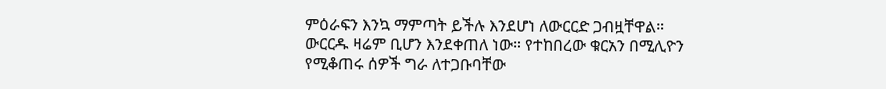ምዕራፍን እንኳ ማምጣት ይችሉ እንደሆነ ለውርርድ ጋብዟቸዋል። ውርርዱ ዛሬም ቢሆን እንደቀጠለ ነው። የተከበረው ቁርአን በሚሊዮን የሚቆጠሩ ሰዎች ግራ ለተጋቡባቸው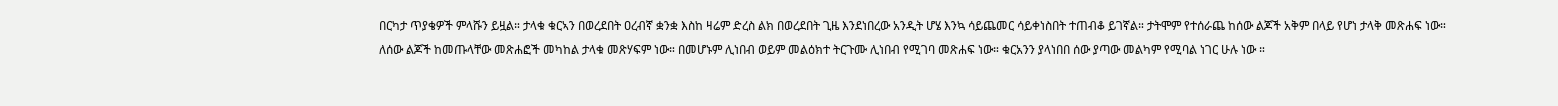በርካታ ጥያቄዎች ምላሹን ይዟል። ታላቁ ቁርኣን በወረደበት ዐረብኛ ቋንቋ እስከ ዛሬም ድረስ ልክ በወረደበት ጊዜ እንደነበረው አንዲት ሆሄ እንኳ ሳይጨመር ሳይቀነስበት ተጠብቆ ይገኛል። ታትሞም የተሰራጨ ከሰው ልጆች አቅም በላይ የሆነ ታላቅ መጽሐፍ ነው። ለሰው ልጆች ከመጡላቸው መጽሐፎች መካከል ታላቁ መጽሃፍም ነው። በመሆኑም ሊነበብ ወይም መልዕክተ ትርጉሙ ሊነበብ የሚገባ መጽሐፍ ነው። ቁርአንን ያላነበበ ሰው ያጣው መልካም የሚባል ነገር ሁሉ ነው ።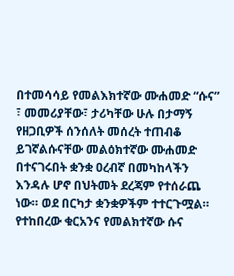በተመሳሳይ የመልእክተኛው ሙሐመድ “ሱና” ፣ መመሪያቸው፣ ታሪካቸው ሁሉ በታማኝ የዘጋቢዎች ሰንሰለት መሰረት ተጠብቆ ይገኛልሱናቸው መልዕክተኛው ሙሐመድ በተናገሩበት ቋንቋ ዐረብኛ በመካከላችን እንዳሉ ሆኖ በህትመት ደረጃም የተሰራጨ ነው። ወደ በርካታ ቋንቋዎችም ተተርጉሟል። የተከበረው ቁርአንና የመልክተኛው ሱና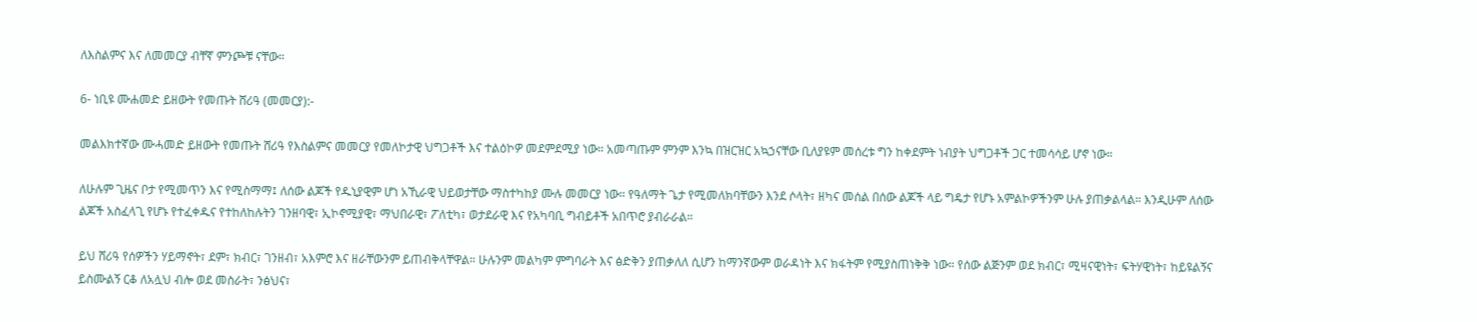ለእስልምና እና ለመመርያ ብቸኛ ምንጮቹ ናቸው።

6- ነቢዩ ሙሐመድ ይዘውት የመጡት ሸሪዓ (መመርያ):-

መልእክተኛው ሙሓመድ ይዘውት የመጡት ሸሪዓ የእስልምና መመርያ የመለኮታዊ ህግጋቶች እና ተልዕኮዎ መደምደሚያ ነው። አመጣጡም ምንም እንኳ በዝርዝር አኳኃናቸው ቢለያዩም መሰረቱ ግን ከቀደምት ነብያት ህግጋቶች ጋር ተመሳሳይ ሆኖ ነው።

ለሁሉም ጊዜና ቦታ የሚመጥን እና የሚስማማ፤ ለሰው ልጆች የዱኒያዊም ሆነ አኺራዊ ህይወታቸው ማስተካከያ ሙሉ መመርያ ነው። የዓለማት ጌታ የሚመለክባቸውን እንደ ሶላት፣ ዘካና መሰል በሰው ልጆች ላይ ግዴታ የሆኑ አምልኮዎችንም ሁሉ ያጠቃልላል። እንዲሁም ለሰው ልጆች አስፈላጊ የሆኑ የተፈቀዱና የተከለከሉትን ገንዘባዊ፣ ኢኮኖሚያዊ፣ ማህበራዊ፣ ፖለቲካ፣ ወታደራዊ እና የአካባቢ ግብይቶች አበጥሮ ያብራራል።

ይህ ሸሪዓ የሰዎችን ሃይማኖት፣ ደም፣ ክብር፣ ገንዘብ፣ አእምሮ እና ዘራቸውንም ይጠብቅላቸዋል። ሁሉንም መልካም ምግባራት እና ፅድቅን ያጠቃለለ ሲሆን ከማንኛውም ወራዳነት እና ክፋትም የሚያስጠነቅቅ ነው። የሰው ልጅንም ወደ ክብር፣ ሚዛናዊነት፣ ፍትሃዊነት፣ ከይዩልኝና ይስሙልኝ ርቆ ለአሏህ ብሎ ወደ መስራት፣ ንፅህና፣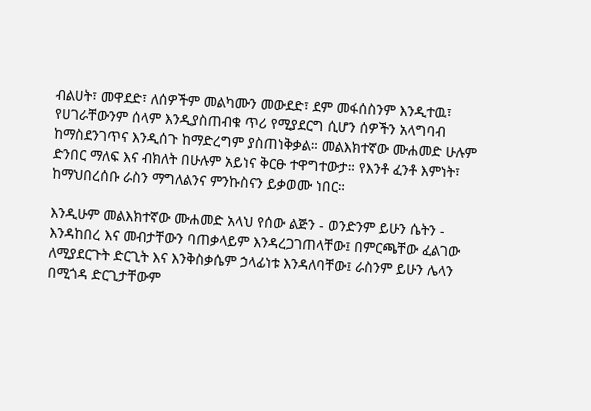ብልሀት፣ መዋደድ፣ ለሰዎችም መልካሙን መውደድ፣ ደም መፋሰስንም እንዲተዉ፣ የሀገራቸውንም ሰላም እንዲያስጠብቁ ጥሪ የሚያደርግ ሲሆን ሰዎችን አላግባብ ከማስደንገጥና እንዲሰጉ ከማድረግም ያስጠነቅቃል። መልእክተኛው ሙሐመድ ሁሉም ድንበር ማለፍ እና ብክለት በሁሉም አይነና ቅርፁ ተዋግተውታ። የእንቶ ፈንቶ እምነት፣ ከማህበረሰቡ ራስን ማግለልንና ምንኩስናን ይቃወሙ ነበር።

እንዲሁም መልእክተኛው ሙሐመድ አላህ የሰው ልጅን - ወንድንም ይሁን ሴትን - እንዳከበረ እና መብታቸውን ባጠቃላይም እንዳረጋገጠላቸው፤ በምርጫቸው ፈልገው ለሚያደርጉት ድርጊት እና እንቅስቃሴም ኃላፊነቱ እንዳለባቸው፤ ራስንም ይሁን ሌላን በሚጎዳ ድርጊታቸውም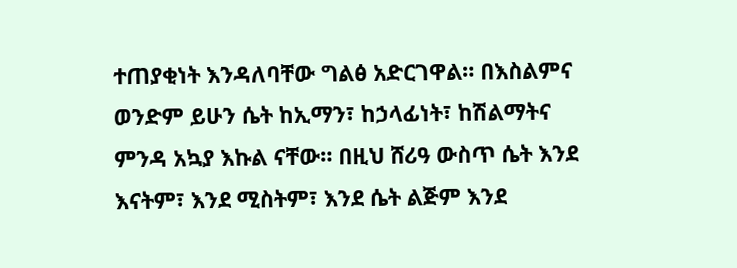ተጠያቂነት እንዳለባቸው ግልፅ አድርገዋል። በእስልምና ወንድም ይሁን ሴት ከኢማን፣ ከኃላፊነት፣ ከሽልማትና ምንዳ አኳያ እኩል ናቸው። በዚህ ሸሪዓ ውስጥ ሴት እንደ እናትም፣ እንደ ሚስትም፣ እንደ ሴት ልጅም እንደ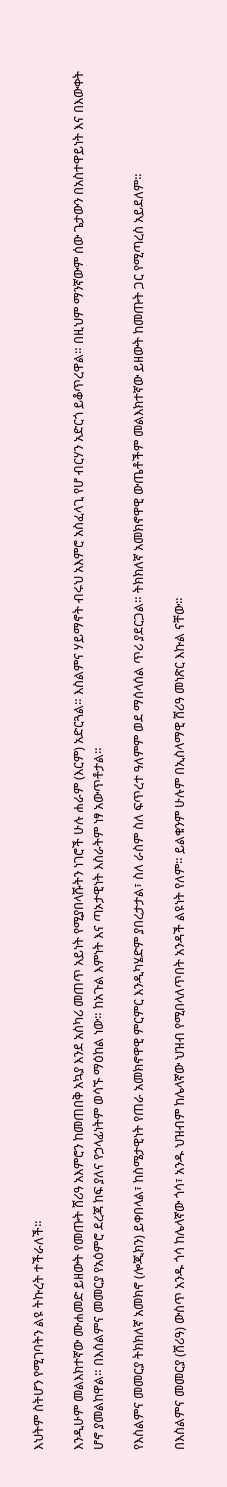እህትም ስትሆን የሚገባትን ልዩ ትኩረት ተችራለች።

እንዲሁም መልእክተኛው ሙሐመድ ይዘውት የመጡት ሸሪዓ አእምሮን ከመጠበቅ አኳያ እንደ አስካሪ መጠጥ አይነት የሚያበላሹትን ነገሮች ሁሉ ሐራም (እርም) አድርጓል። እስልምና ሃይማኖት ብሩህ አእምሮ አስፈላጊ የሆ ብርሃን አድርጎ ይቆጥረዋል። በዚህም ማንኛውም ሰው ጌታውን በአስተዋይነት እና በእውቀት ሆኖ ያመልከዋል። በእስልምና መመርያ የአዕምሮ ደረጃ ከፍ ያለና የኃላፊነትም ወሳኙ ማዕከል ነው። ከአጉል እምነት እና ጣኦታዊነት እስራትም ነፃ አውጥቶታል።

የእስልምና መመርያ ትክክለኛ አመክኖ (ሎጂክን) ይቀበላል፣ ከስሜታዊነት የጠራ አመክኖዋዊ ምርምር እንዲካሄድም ያበረታታል፣ ስለ ራስም ስለ ፍጥረተ ዓለምም ወደ ማሰላሰል ጥሪ ያደርጋል። ትክክለኛ አመክኖዋዊ ውጤቶችም መልእክተኛው ይዘውት ከመጡት ጋር የሚጣረስ አይደለም።

በእስልምና መመርያ (ሸሪዓ) ውስጥ አንዱ ጎሳ ከሌላኛው ጎሳ፣ አንዱ ህዝብም ከሌላኛው ህዝብ የሚበላለጥበት አንዳች ልዩነት የለም። ይልቁንም ሁሉም በኢስላማዊ ሸሪዓ መነጽር እኩል ናቸው።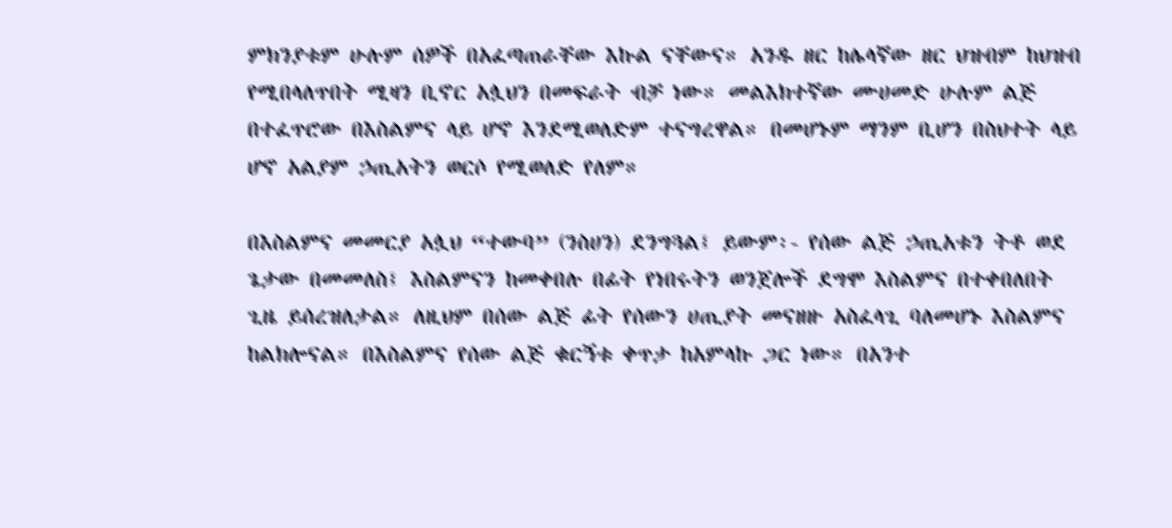ምክንያቱም ሁሉም ሰዎች በአፈጣጠራቸው እኩል ናቸውና። አንዱ ዘር ከሌላኛው ዘር ህዝብም ከህዝብ የሚበላለጥበት ሚዛን ቢኖር አሏህን በመፍራት ብቻ ነው። መልእክተኛው ሙሀመድ ሁሉም ልጅ በተፈጥሮው በእስልምና ላይ ሆኖ እንደሚወለድም ተናግረዋል። በመሆኑም ማንም ቢሆን በስህተት ላይ ሆኖ አልያም ኃጢአትን ወርሶ የሚወለድ የለም።

በእስልምና መመርያ አሏህ “ተውባ” (ንስሀን) ደንግጓል፤ ይውም፡- የሰው ልጅ ኃጢአቱን ትቶ ወደ ጌታው በመመለስ፤ እስልምናን ከመቀበሉ በፊት የነበሩትን ወንጀሎች ደግሞ እስልምና በተቀበለበት ጊዜ ይሰረዝለታል። ለዚህም በሰው ልጅ ፊት የሰውን ሀጢያት መናዘዙ አስፈላጊ ባለመሆኑ እስልምና ከልክሎናል። በእስልምና የሰው ልጅ ቁርኝቱ ቀጥታ ከአምላኩ ጋር ነው። በአንተ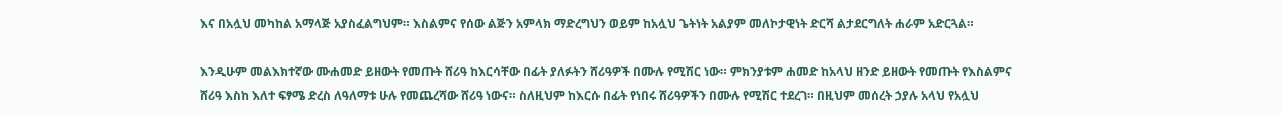እና በአሏህ መካከል አማላጅ አያስፈልግህም። እስልምና የሰው ልጅን አምላክ ማድረግህን ወይም ከአሏህ ጌትነት አልያም መለኮታዊነት ድርሻ ልታደርግለት ሐራም አድርጓል።

እንዲሁም መልእክተኛው ሙሐመድ ይዘውት የመጡት ሸሪዓ ከእርሳቸው በፊት ያለፉትን ሸሪዓዎች በሙሉ የሚሽር ነው። ምክንያቱም ሐመድ ከአላህ ዘንድ ይዘውት የመጡት የእስልምና ሸሪዓ እስከ እለተ ፍፃሜ ድረስ ለዓለማቱ ሁሉ የመጨረሻው ሸሪዓ ነውና። ስለዚህም ከእርሱ በፊት የነበሩ ሸሪዓዎችን በሙሉ የሚሽር ተደረገ። በዚህም መሰረት ኃያሉ አላህ የአሏህ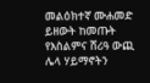መልዕክተኛ ሙሐመድ ይዘውት ከመጡት የእስልምና ሸሪዓ ውጪ ሌላ ሃይማኖትን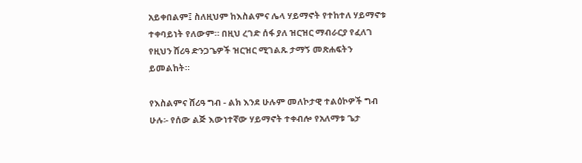አይቀበልም፤ ስለዚህም ከእስልምና ሌላ ሃይማኖት የተከተለ ሃይማኖቱ ተቀባይነት የለውም። በዚህ ረገድ ሰፋ ያለ ዝርዝር ማብራርያ የፈለገ የዚህን ሸሪዓ ድንጋጌዎች ዝርዝር ሚገልጹ ታማኝ መጽሐፍትን ይመልከት።

የእስልምና ሸሪዓ ግብ - ልክ እንደ ሁሉም መለኮታዊ ተልዕኮዎች ግብ ሁሉ፡- የሰው ልጅ እውነተኛው ሃይማኖት ተቀብሎ የአለማቱ ጌታ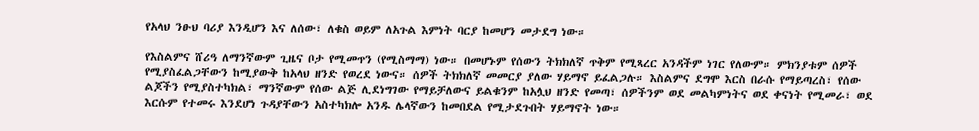የአላህ ንፁህ ባሪያ እንዲሆን እና ለሰው፣ ለቁስ ወይም ለአጉል እምነት ባርያ ከመሆን መታደግ ነው።

የእስልምና ሸሪዓ ለማንኛውም ጊዜና ቦታ የሚመጥን (የሚስማማ) ነው። በመሆኑም የሰውን ትክክለኛ ጥቅም የሚጻረር አንዳችም ነገር የለውም። ምክንያቱም ሰዎች የሚያስፈልጋቸውን ከሚያውቅ ከአላህ ዘንድ የወረደ ነውና። ሰዎች ትክክለኛ መመርያ ያለው ሃይማኖ ይፈልጋሉ። እስልምና ደግሞ እርስ በራሱ የማይጣረስ፣ የሰው ልጆችን የሚያስተካክል፣ ማንኛውም የሰው ልጅ ሊደነግገው የማይቻለውና ይልቁንም ከአሏህ ዘንድ የመጣ፣ ሰዎችንም ወደ መልካምነትና ወደ ቀናነት የሚመራ፣ ወደ እርሱም የተመሩ እንደሆነ ጉዳያቸውን አስተካክሎ አንዱ ሌላኛውን ከመበደል የሚታደጉበት ሃይማኖት ነው።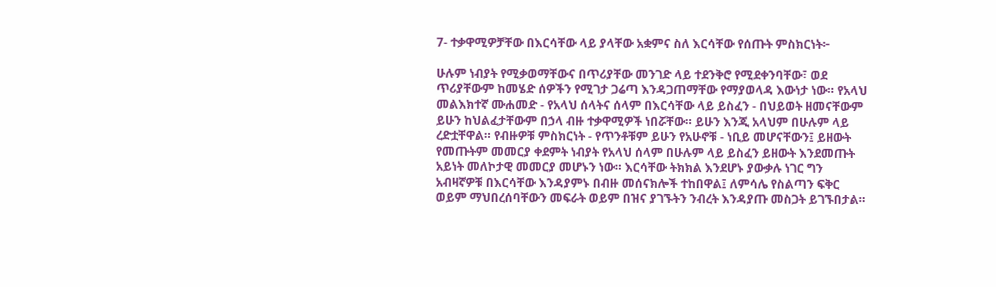7- ተቃዋሚዎቻቸው በእርሳቸው ላይ ያላቸው አቋምና ስለ እርሳቸው የሰጡት ምስክርነት፦

ሁሉም ነብያት የሚቃወማቸውና በጥሪያቸው መንገድ ላይ ተደንቅሮ የሚደቀንባቸው፣ ወደ ጥሪያቸውም ከመሄድ ሰዎችን የሚገታ ጋሬጣ እንዳጋጠማቸው የማያወላዳ እውነታ ነው። የአላህ መልእክተኛ ሙሐመድ - የአላህ ሰላትና ሰላም በእርሳቸው ላይ ይስፈን - በህይወት ዘመናቸውም ይሁን ከህልፈታቸውም በኃላ ብዙ ተቃዋሚዎች ነበሯቸው። ይሁን እንጂ አላህም በሁሉም ላይ ረድቷቸዋል። የብዙዎቹ ምስክርነት - የጥንቶቹም ይሁን የአሁኖቹ - ነቢይ መሆናቸውን፤ ይዘውት የመጡትም መመርያ ቀደምት ነብያት የአላህ ሰላም በሁሉም ላይ ይስፈን ይዘውት እንደመጡት አይነት መለኮታዊ መመርያ መሆኑን ነው። እርሳቸው ትክክል እንደሆኑ ያውቃሉ ነገር ግን አብዛኛዎቹ በእርሳቸው እንዳያምኑ በብዙ መሰናክሎች ተከበዋል፤ ለምሳሌ የስልጣን ፍቅር ወይም ማህበረሰባቸውን መፍራት ወይም በዝና ያገኙትን ንብረት እንዳያጡ መስጋት ይገኙበታል።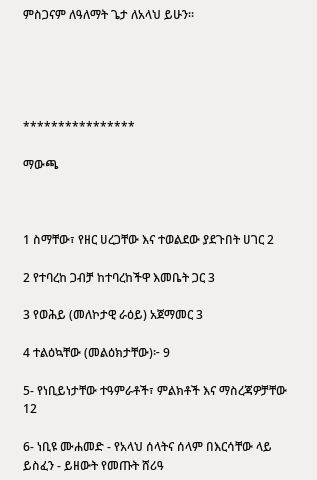ምስጋናም ለዓለማት ጌታ ለአላህ ይሁን።





****************

ማውጫ



1 ስማቸው፣ የዘር ሀረጋቸው እና ተወልደው ያደጉበት ሀገር 2

2 የተባረከ ጋብቻ ከተባረከችዋ እመቤት ጋር 3

3 የወሕይ (መለኮታዊ ራዕይ) አጀማመር 3

4 ተልዕኳቸው (መልዕክታቸው)፦ 9

5- የነቢይነታቸው ተዓምራቶች፣ ምልክቶች እና ማስረጃዎቻቸው 12

6- ነቢዩ ሙሐመድ - የአላህ ሰላትና ሰላም በእርሳቸው ላይ ይስፈን - ይዘውት የመጡት ሸሪዓ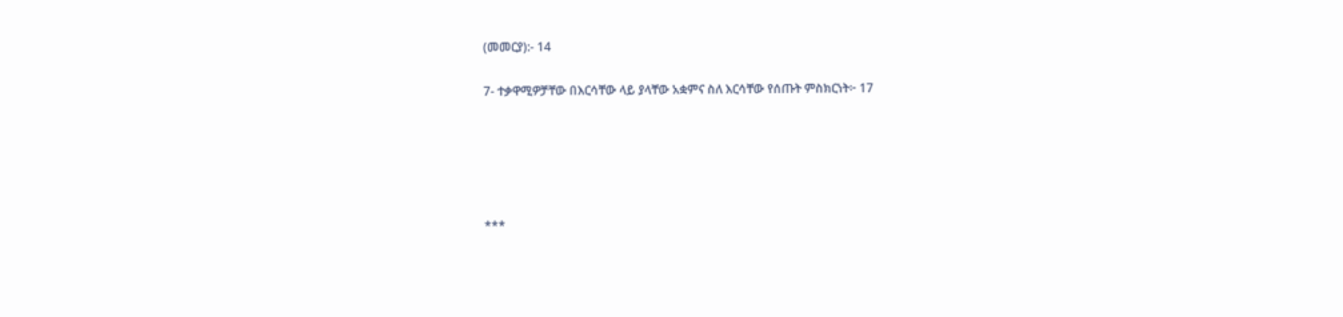(መመርያ):- 14

7- ተቃዋሚዎቻቸው በእርሳቸው ላይ ያላቸው አቋምና ስለ እርሳቸው የሰጡት ምስክርነት፦ 17





***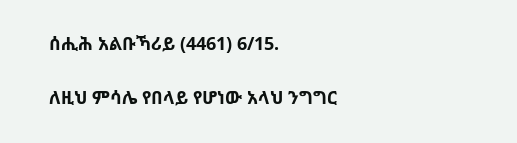ሰሒሕ አልቡኻሪይ (4461) 6/15.

ለዚህ ምሳሌ የበላይ የሆነው አላህ ንግግር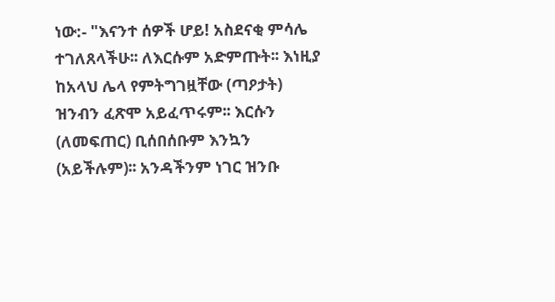ነው:- "እናንተ ሰዎች ሆይ! አስደናቂ ምሳሌ ተገለጸላችሁ፡፡ ለእርሱም አድምጡት፡፡ እነዚያ ከአላህ ሌላ የምትግገዟቸው (ጣዖታት) ዝንብን ፈጽሞ አይፈጥሩም፡፡ እርሱን (ለመፍጠር) ቢሰበሰቡም እንኳን (አይችሉም)፡፡ አንዳችንም ነገር ዝንቡ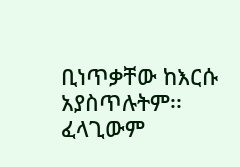ቢነጥቃቸው ከእርሱ አያስጥሉትም፡፡ ፈላጊውም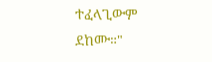ተፈላጊውም ደከሙ።"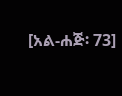[አል-ሐጅ፡ 73]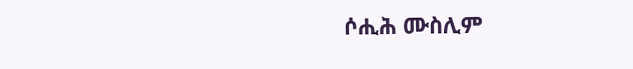ሶሒሕ ሙስሊም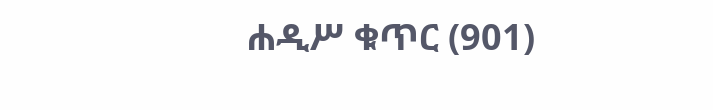ሐዲሥ ቁጥር (901)